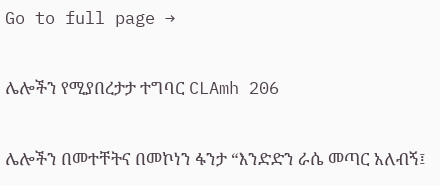Go to full page →

ሌሎችን የሚያበረታታ ተግባር CLAmh 206

ሌሎችን በመተቸትና በመኮነን ፋንታ “እንድድን ራሴ መጣር አለብኝ፤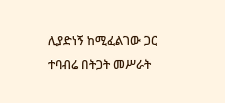ሊያድነኝ ከሚፈልገው ጋር ተባብሬ በትጋት መሥራት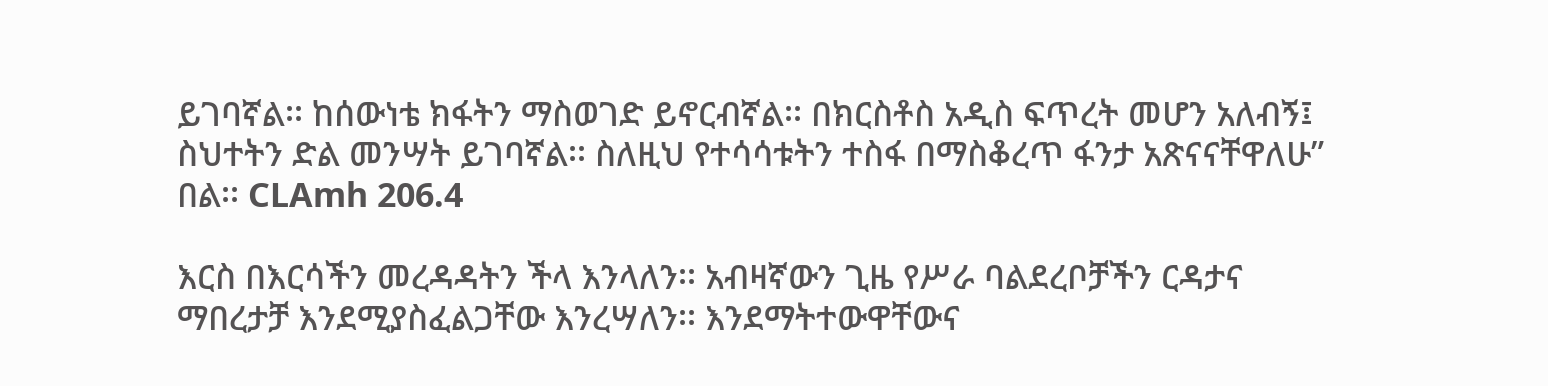ይገባኛል፡፡ ከሰውነቴ ክፋትን ማስወገድ ይኖርብኛል፡፡ በክርስቶስ አዲስ ፍጥረት መሆን አለብኝ፤ ስህተትን ድል መንሣት ይገባኛል፡፡ ስለዚህ የተሳሳቱትን ተስፋ በማስቆረጥ ፋንታ አጽናናቸዋለሁ” በል፡፡ CLAmh 206.4

እርስ በእርሳችን መረዳዳትን ችላ እንላለን፡፡ አብዛኛውን ጊዜ የሥራ ባልደረቦቻችን ርዳታና ማበረታቻ እንደሚያስፈልጋቸው እንረሣለን፡፡ እንደማትተውዋቸውና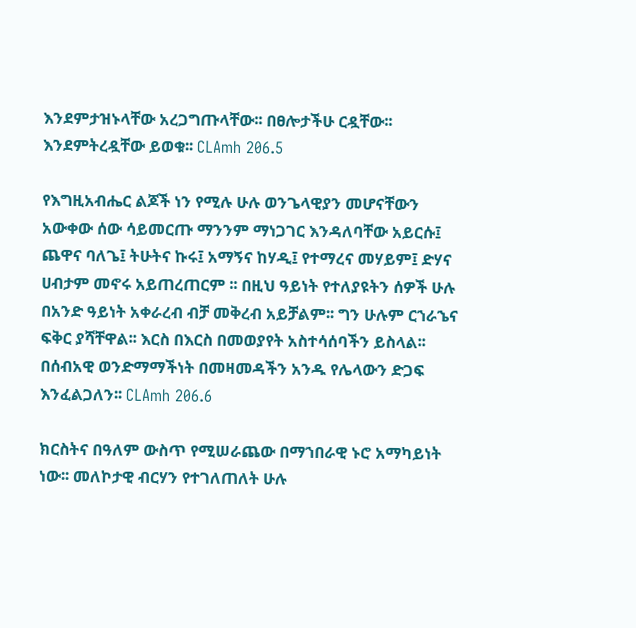እንደምታዝኑላቸው አረጋግጡላቸው፡፡ በፀሎታችሁ ርዷቸው፡፡ እንደምትረዷቸው ይወቁ፡፡ CLAmh 206.5

የእግዚአብሔር ልጆች ነን የሚሉ ሁሉ ወንጌላዊያን መሆናቸውን አውቀው ሰው ሳይመርጡ ማንንም ማነጋገር እንዳለባቸው አይርሱ፤ ጨዋና ባለጌ፤ ትሁትና ኩሩ፤ አማኝና ከሃዲ፤ የተማረና መሃይም፤ ድሃና ሀብታም መኖሩ አይጠረጠርም ፡፡ በዚህ ዓይነት የተለያዩትን ሰዎች ሁሉ በአንድ ዓይነት አቀራረብ ብቻ መቅረብ አይቻልም፡፡ ግን ሁሉም ርኀራኄና ፍቅር ያሻቸዋል፡፡ እርስ በእርስ በመወያየት አስተሳሰባችን ይስላል፡፡ በሰብአዊ ወንድማማችነት በመዛመዳችን አንዱ የሌላውን ድጋፍ እንፈልጋለን፡፡ CLAmh 206.6

ክርስትና በዓለም ውስጥ የሚሠራጨው በማኀበራዊ ኑሮ አማካይነት ነው፡፡ መለኮታዊ ብርሃን የተገለጠለት ሁሉ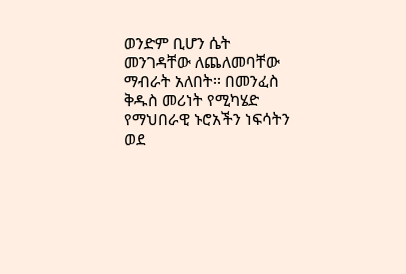ወንድም ቢሆን ሴት መንገዳቸው ለጨለመባቸው ማብራት አለበት፡፡ በመንፈስ ቅዱስ መሪነት የሚካሄድ የማህበራዊ ኑሮአችን ነፍሳትን ወደ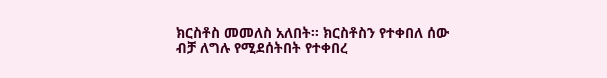ክርስቶስ መመለስ አለበት፡፡ ክርስቶስን የተቀበለ ሰው ብቻ ለግሉ የሚደሰትበት የተቀበረ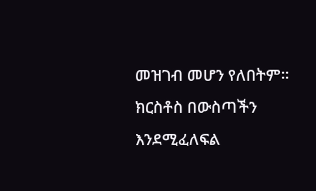መዝገብ መሆን የለበትም፡፡ ክርስቶስ በውስጣችን እንደሚፈለፍል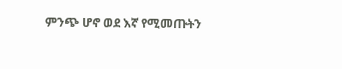ምንጭ ሆኖ ወደ እኛ የሚመጡትን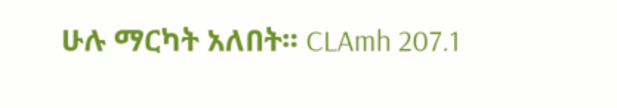ሁሉ ማርካት አለበት፡፡ CLAmh 207.1